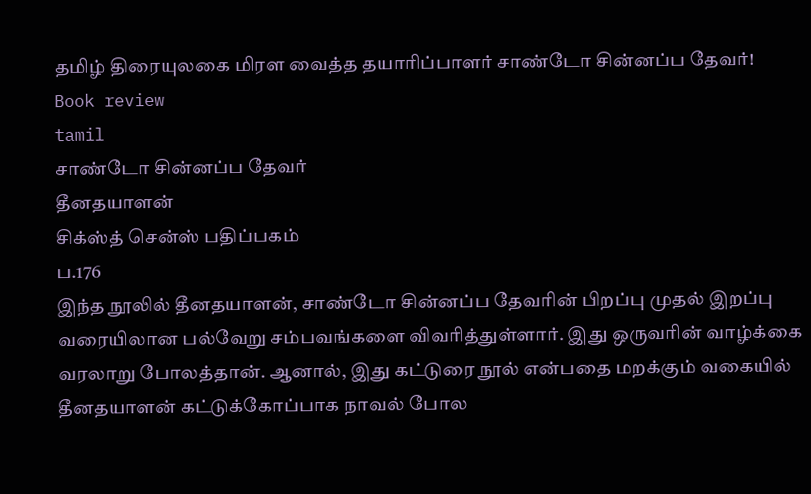தமிழ் திரையுலகை மிரள வைத்த தயாரிப்பாளர் சாண்டோ சின்னப்ப தேவர்!
Book review
tamil
சாண்டோ சின்னப்ப தேவர்
தீனதயாளன்
சிக்ஸ்த் சென்ஸ் பதிப்பகம்
ப.176
இந்த நூலில் தீனதயாளன், சாண்டோ சின்னப்ப தேவரின் பிறப்பு முதல் இறப்பு வரையிலான பல்வேறு சம்பவங்களை விவரித்துள்ளார். இது ஒருவரின் வாழ்க்கை வரலாறு போலத்தான். ஆனால், இது கட்டுரை நூல் என்பதை மறக்கும் வகையில் தீனதயாளன் கட்டுக்கோப்பாக நாவல் போல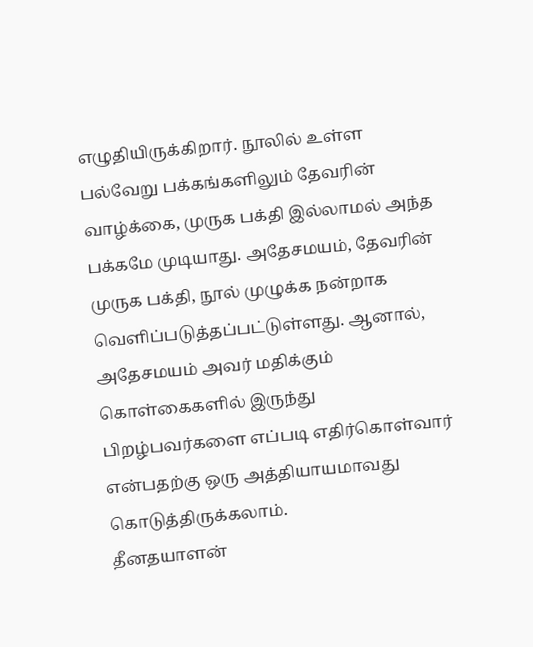எழுதியிருக்கிறார். நூலில் உள்ள பல்வேறு பக்கங்களிலும் தேவரின் வாழ்க்கை, முருக பக்தி இல்லாமல் அந்த பக்கமே முடியாது. அதேசமயம், தேவரின் முருக பக்தி, நூல் முழுக்க நன்றாக வெளிப்படுத்தப்பட்டுள்ளது. ஆனால், அதேசமயம் அவர் மதிக்கும் கொள்கைகளில் இருந்து பிறழ்பவர்களை எப்படி எதிர்கொள்வார் என்பதற்கு ஒரு அத்தியாயமாவது கொடுத்திருக்கலாம்.
தீனதயாளன்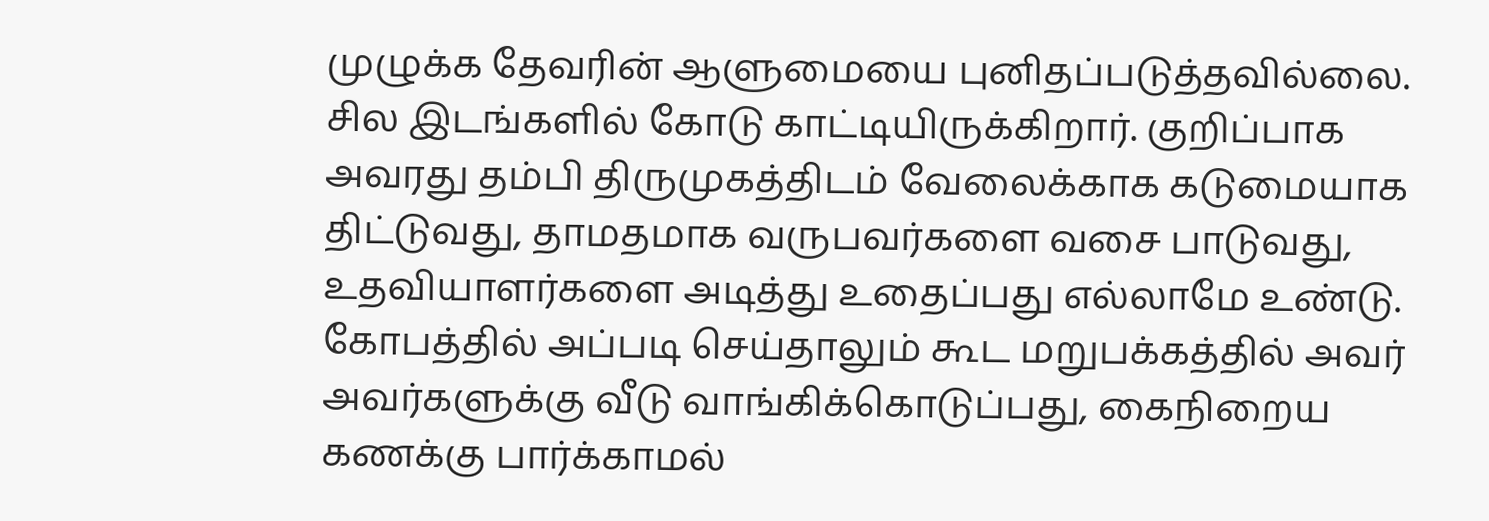முழுக்க தேவரின் ஆளுமையை புனிதப்படுத்தவில்லை. சில இடங்களில் கோடு காட்டியிருக்கிறார். குறிப்பாக அவரது தம்பி திருமுகத்திடம் வேலைக்காக கடுமையாக திட்டுவது, தாமதமாக வருபவர்களை வசை பாடுவது, உதவியாளர்களை அடித்து உதைப்பது எல்லாமே உண்டு. கோபத்தில் அப்படி செய்தாலும் கூட மறுபக்கத்தில் அவர் அவர்களுக்கு வீடு வாங்கிக்கொடுப்பது, கைநிறைய கணக்கு பார்க்காமல்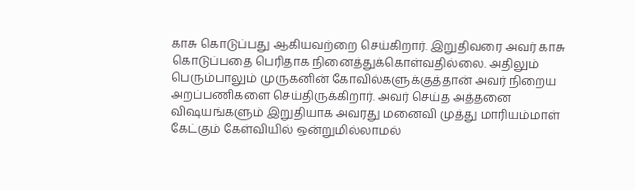காசு கொடுப்பது ஆகியவற்றை செய்கிறார். இறுதிவரை அவர் காசு கொடுப்பதை பெரிதாக நினைத்துக்கொள்வதில்லை. அதிலும் பெரும்பாலும் முருகனின் கோவில்களுக்குத்தான் அவர் நிறைய அறப்பணிகளை செய்திருக்கிறார். அவர் செய்த அத்தனை விஷயங்களும் இறுதியாக அவரது மனைவி முத்து மாரியம்மாள் கேட்கும் கேள்வியில் ஒன்றுமில்லாமல்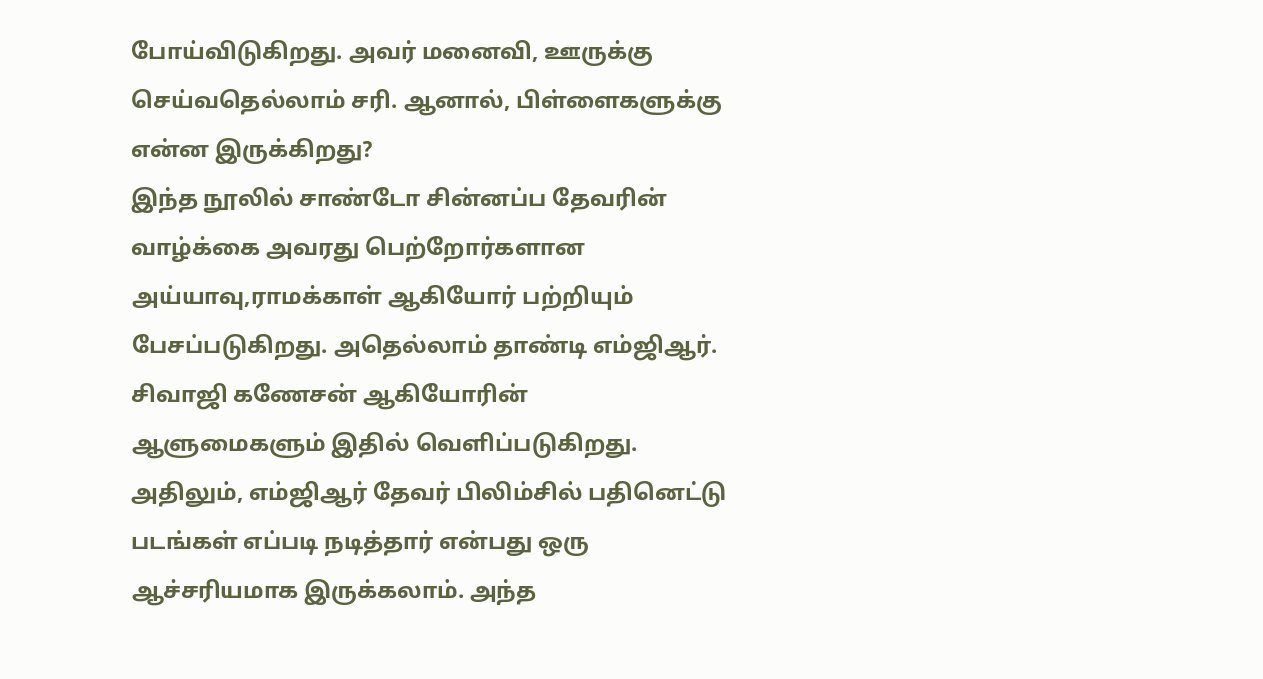போய்விடுகிறது. அவர் மனைவி, ஊருக்கு செய்வதெல்லாம் சரி. ஆனால், பிள்ளைகளுக்கு என்ன இருக்கிறது?
இந்த நூலில் சாண்டோ சின்னப்ப தேவரின் வாழ்க்கை அவரது பெற்றோர்களான அய்யாவு,ராமக்காள் ஆகியோர் பற்றியும் பேசப்படுகிறது. அதெல்லாம் தாண்டி எம்ஜிஆர். சிவாஜி கணேசன் ஆகியோரின் ஆளுமைகளும் இதில் வெளிப்படுகிறது. அதிலும், எம்ஜிஆர் தேவர் பிலிம்சில் பதினெட்டு படங்கள் எப்படி நடித்தார் என்பது ஒரு ஆச்சரியமாக இருக்கலாம். அந்த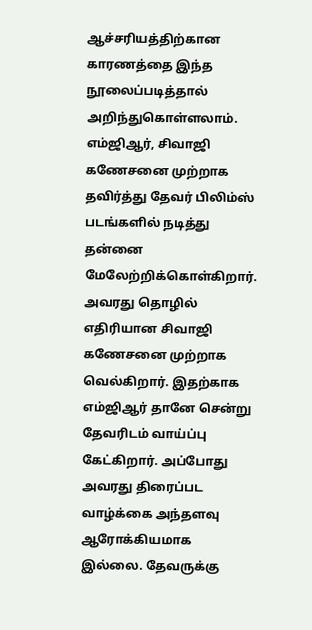ஆச்சரியத்திற்கான காரணத்தை இந்த நூலைப்படித்தால் அறிந்துகொள்ளலாம். எம்ஜிஆர், சிவாஜி கணேசனை முற்றாக தவிர்த்து தேவர் பிலிம்ஸ் படங்களில் நடித்து தன்னை மேலேற்றிக்கொள்கிறார். அவரது தொழில் எதிரியான சிவாஜி கணேசனை முற்றாக வெல்கிறார். இதற்காக எம்ஜிஆர் தானே சென்று தேவரிடம் வாய்ப்பு கேட்கிறார். அப்போது அவரது திரைப்பட வாழ்க்கை அந்தளவு ஆரோக்கியமாக இல்லை. தேவருக்கு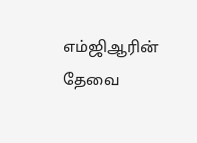எம்ஜிஆரின் தேவை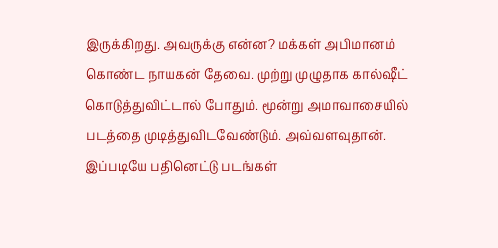இருக்கிறது. அவருக்கு என்ன? மக்கள் அபிமானம் கொண்ட நாயகன் தேவை. முற்று முழுதாக கால்ஷீட் கொடுத்துவிட்டால் போதும். மூன்று அமாவாசையில் படத்தை முடித்துவிடவேண்டும். அவ்வளவுதான். இப்படியே பதினெட்டு படங்கள்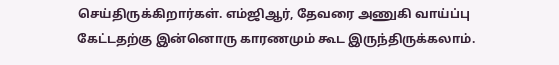செய்திருக்கிறார்கள். எம்ஜிஆர், தேவரை அணுகி வாய்ப்பு கேட்டதற்கு இன்னொரு காரணமும் கூட இருந்திருக்கலாம்.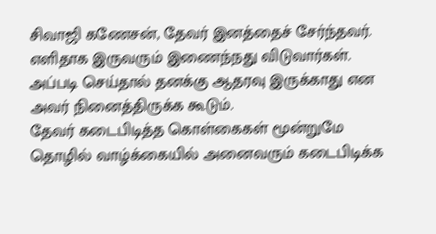சிவாஜி கணேசன், தேவர் இனத்தைச் சேர்ந்தவர். எளிதாக இருவரும் இணைந்நது விடுவார்கள். அப்படி செய்தால் தனக்கு ஆதரவு இருக்காது என அவர் நினைத்திருக்க கூடும்.
தேவர் கடைபிடித்த கொள்கைகள் மூன்றுமே தொழில் வாழ்க்கையில் அனைவரும் கடைபிடிக்க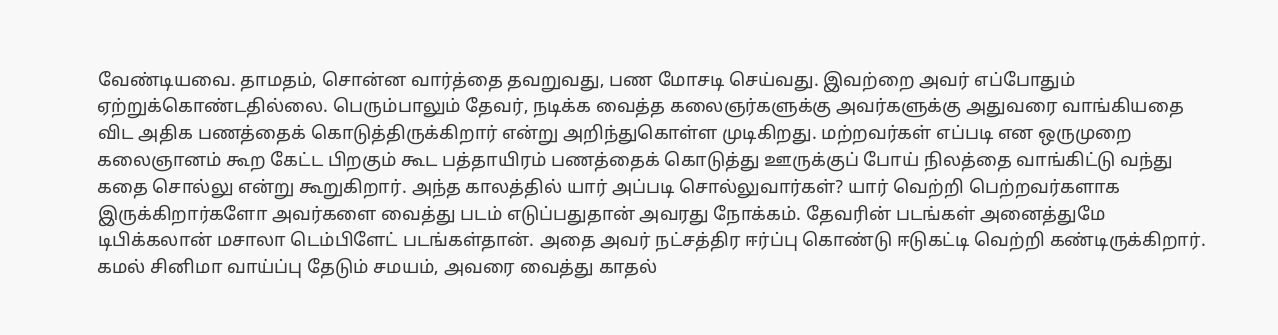வேண்டியவை. தாமதம், சொன்ன வார்த்தை தவறுவது, பண மோசடி செய்வது. இவற்றை அவர் எப்போதும் ஏற்றுக்கொண்டதில்லை. பெரும்பாலும் தேவர், நடிக்க வைத்த கலைஞர்களுக்கு அவர்களுக்கு அதுவரை வாங்கியதை விட அதிக பணத்தைக் கொடுத்திருக்கிறார் என்று அறிந்துகொள்ள முடிகிறது. மற்றவர்கள் எப்படி என ஒருமுறை கலைஞானம் கூற கேட்ட பிறகும் கூட பத்தாயிரம் பணத்தைக் கொடுத்து ஊருக்குப் போய் நிலத்தை வாங்கிட்டு வந்து கதை சொல்லு என்று கூறுகிறார். அந்த காலத்தில் யார் அப்படி சொல்லுவார்கள்? யார் வெற்றி பெற்றவர்களாக இருக்கிறார்களோ அவர்களை வைத்து படம் எடுப்பதுதான் அவரது நோக்கம். தேவரின் படங்கள் அனைத்துமே டிபிக்கலான் மசாலா டெம்பிளேட் படங்கள்தான். அதை அவர் நட்சத்திர ஈர்ப்பு கொண்டு ஈடுகட்டி வெற்றி கண்டிருக்கிறார். கமல் சினிமா வாய்ப்பு தேடும் சமயம், அவரை வைத்து காதல்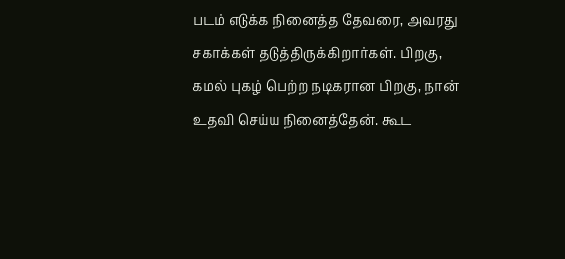படம் எடுக்க நினைத்த தேவரை, அவரது சகாக்கள் தடுத்திருக்கிறார்கள். பிறகு, கமல் புகழ் பெற்ற நடிகரான பிறகு, நான் உதவி செய்ய நினைத்தேன். கூட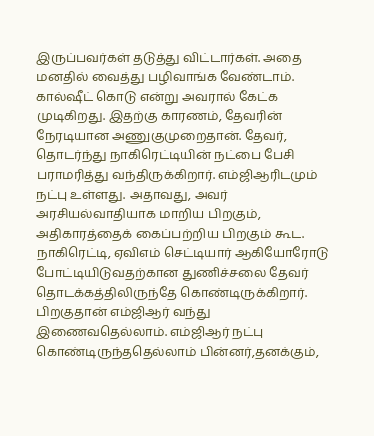இருப்பவர்கள் தடுத்து விட்டார்கள். அதை மனதில் வைத்து பழிவாங்க வேண்டாம். கால்ஷீட் கொடு என்று அவரால் கேட்க முடிகிறது. இதற்கு காரணம், தேவரின் நேரடியான அணுகுமுறைதான். தேவர், தொடர்ந்து நாகிரெட்டியின் நட்பை பேசி பராமரித்து வந்திருக்கிறார். எம்ஜிஆரிடமும் நட்பு உள்ளது. அதாவது, அவர் அரசியல்வாதியாக மாறிய பிறகும், அதிகாரத்தைக் கைப்பற்றிய பிறகும் கூட.
நாகிரெட்டி, ஏவிஎம் செட்டியார் ஆகியோரோடு போட்டியிடுவதற்கான துணிச்சலை தேவர் தொடக்கத்திலிருந்தே கொண்டிருக்கிறார். பிறகுதான் எம்ஜிஆர் வந்து இணைவதெல்லாம். எம்ஜிஆர் நட்பு கொண்டிருந்ததெல்லாம் பின்னர்,தனக்கும்,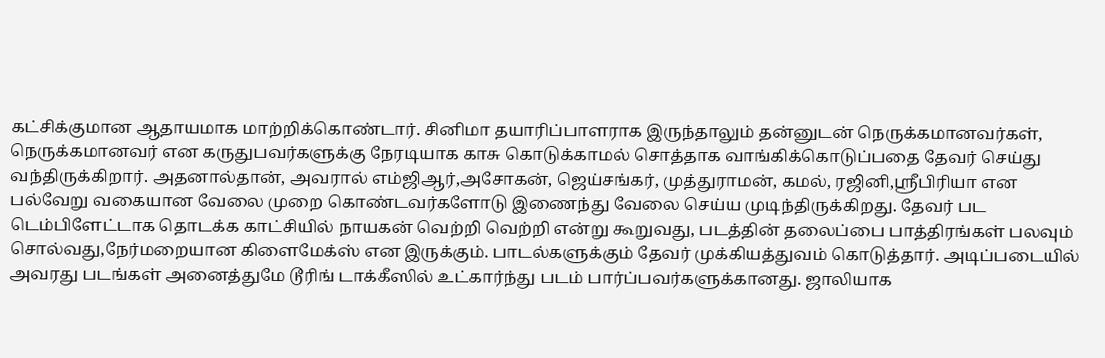கட்சிக்குமான ஆதாயமாக மாற்றிக்கொண்டார். சினிமா தயாரிப்பாளராக இருந்தாலும் தன்னுடன் நெருக்கமானவர்கள், நெருக்கமானவர் என கருதுபவர்களுக்கு நேரடியாக காசு கொடுக்காமல் சொத்தாக வாங்கிக்கொடுப்பதை தேவர் செய்து வந்திருக்கிறார். அதனால்தான், அவரால் எம்ஜிஆர்,அசோகன், ஜெய்சங்கர், முத்துராமன், கமல், ரஜினி,ஶ்ரீபிரியா என பல்வேறு வகையான வேலை முறை கொண்டவர்களோடு இணைந்து வேலை செய்ய முடிந்திருக்கிறது. தேவர் பட டெம்பிளேட்டாக தொடக்க காட்சியில் நாயகன் வெற்றி வெற்றி என்று கூறுவது, படத்தின் தலைப்பை பாத்திரங்கள் பலவும் சொல்வது,நேர்மறையான கிளைமேக்ஸ் என இருக்கும். பாடல்களுக்கும் தேவர் முக்கியத்துவம் கொடுத்தார். அடிப்படையில் அவரது படங்கள் அனைத்துமே டூரிங் டாக்கீஸில் உட்கார்ந்து படம் பார்ப்பவர்களுக்கானது. ஜாலியாக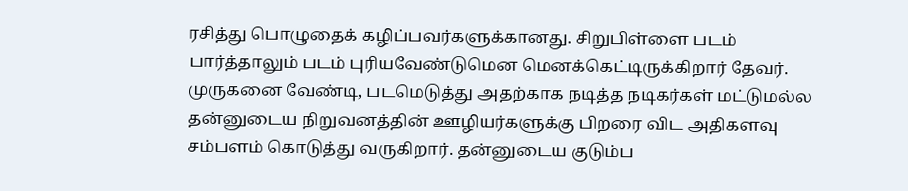ரசித்து பொழுதைக் கழிப்பவர்களுக்கானது. சிறுபிள்ளை படம் பார்த்தாலும் படம் புரியவேண்டுமென மெனக்கெட்டிருக்கிறார் தேவர்.
முருகனை வேண்டி, படமெடுத்து அதற்காக நடித்த நடிகர்கள் மட்டுமல்ல தன்னுடைய நிறுவனத்தின் ஊழியர்களுக்கு பிறரை விட அதிகளவு சம்பளம் கொடுத்து வருகிறார். தன்னுடைய குடும்ப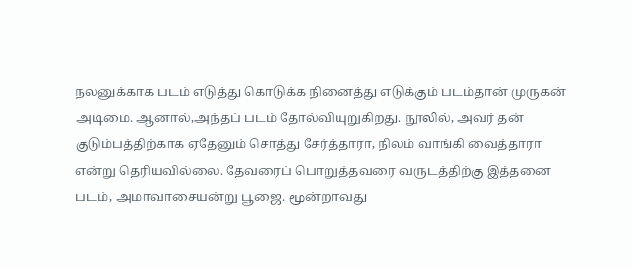நலனுக்காக படம் எடுத்து கொடுக்க நினைத்து எடுக்கும் படம்தான் முருகன் அடிமை. ஆனால்,அந்தப் படம் தோல்வியுறுகிறது. நூலில், அவர் தன் குடும்பத்திற்காக ஏதேனும் சொத்து சேர்த்தாரா, நிலம் வாங்கி வைத்தாரா என்று தெரியவில்லை. தேவரைப் பொறுத்தவரை வருடத்திற்கு இத்தனை படம், அமாவாசையன்று பூஜை. மூன்றாவது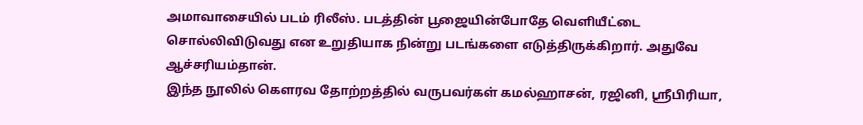அமாவாசையில் படம் ரிலீஸ். படத்தின் பூஜையின்போதே வெளியீட்டை சொல்லிவிடுவது என உறுதியாக நின்று படங்களை எடுத்திருக்கிறார். அதுவே ஆச்சரியம்தான்.
இந்த நூலில் கௌரவ தோற்றத்தில் வருபவர்கள் கமல்ஹாசன், ரஜினி, ஶ்ரீபிரியா,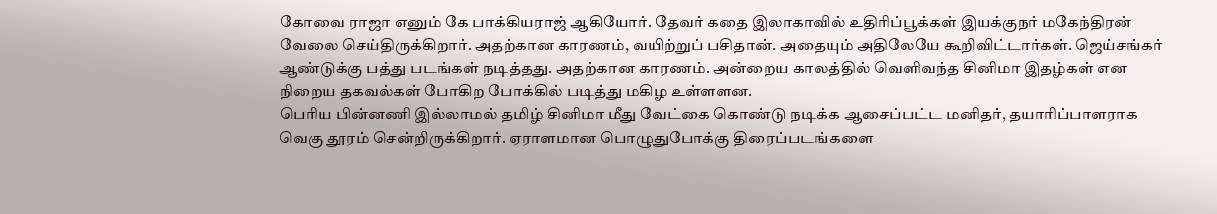கோவை ராஜா எனும் கே பாக்கியராஜ் ஆகியோர். தேவர் கதை இலாகாவில் உதிரிப்பூக்கள் இயக்குநர் மகேந்திரன் வேலை செய்திருக்கிறார். அதற்கான காரணம், வயிற்றுப் பசிதான். அதையும் அதிலேயே கூறிவிட்டார்கள். ஜெய்சங்கர் ஆண்டுக்கு பத்து படங்கள் நடித்தது. அதற்கான காரணம். அன்றைய காலத்தில் வெளிவந்த சினிமா இதழ்கள் என நிறைய தகவல்கள் போகிற போக்கில் படித்து மகிழ உள்ளளன.
பெரிய பின்னணி இல்லாமல் தமிழ் சினிமா மீது வேட்கை கொண்டு நடிக்க ஆசைப்பட்ட மனிதர், தயாரிப்பாளராக வெகு தூரம் சென்றிருக்கிறார். ஏராளமான பொழுதுபோக்கு திரைப்படங்களை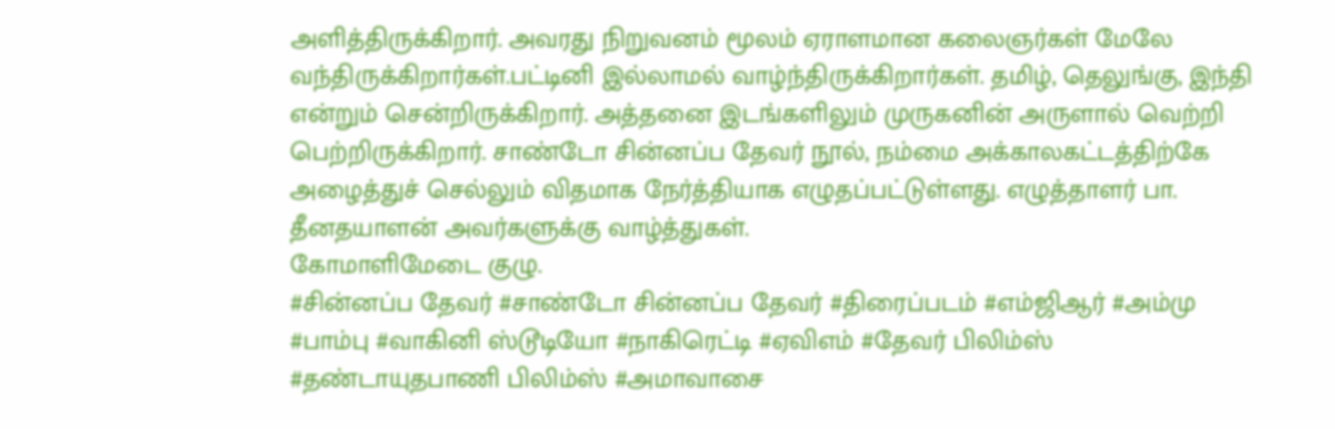அளித்திருக்கிறார். அவரது நிறுவனம் மூலம் ஏராளமான கலைஞர்கள் மேலே வந்திருக்கிறார்கள்.பட்டினி இல்லாமல் வாழ்ந்திருக்கிறார்கள். தமிழ், தெலுங்கு, இந்தி என்றும் சென்றிருக்கிறார். அத்தனை இடங்களிலும் முருகனின் அருளால் வெற்றி பெற்றிருக்கிறார். சாண்டோ சின்னப்ப தேவர் நூல், நம்மை அக்காலகட்டத்திற்கே அழைத்துச் செல்லும் விதமாக நேர்த்தியாக எழுதப்பட்டுள்ளது. எழுத்தாளர் பா. தீனதயாளன் அவர்களுக்கு வாழ்த்துகள்.
கோமாளிமேடை குழு.
#சின்னப்ப தேவர் #சாண்டோ சின்னப்ப தேவர் #திரைப்படம் #எம்ஜிஆர் #அம்மு #பாம்பு #வாகினி ஸ்டூடியோ #நாகிரெட்டி #ஏவிஎம் #தேவர் பிலிம்ஸ் #தண்டாயுதபாணி பிலிம்ஸ் #அமாவாசை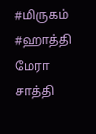#மிருகம் #ஹாத்தி மேரா சாத்தி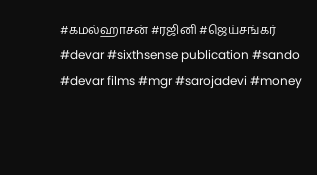#கமல்ஹாசன் #ரஜினி #ஜெய்சங்கர்
#devar #sixthsense publication #sando #devar films #mgr #sarojadevi #money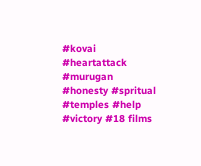#kovai #heartattack #murugan #honesty #spritual #temples #help #victory #18 films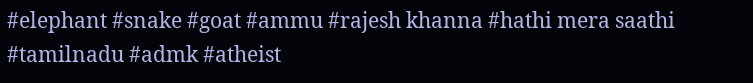#elephant #snake #goat #ammu #rajesh khanna #hathi mera saathi #tamilnadu #admk #atheist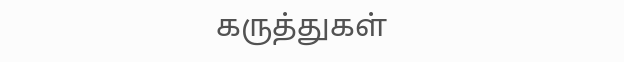கருத்துகள்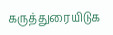கருத்துரையிடுக